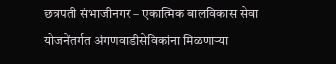छत्रपती संभाजीनगर – एकात्मिक बालविकास सेवा योजनेंतर्गत अंगणवाडीसेविकांना मिळणाऱ्या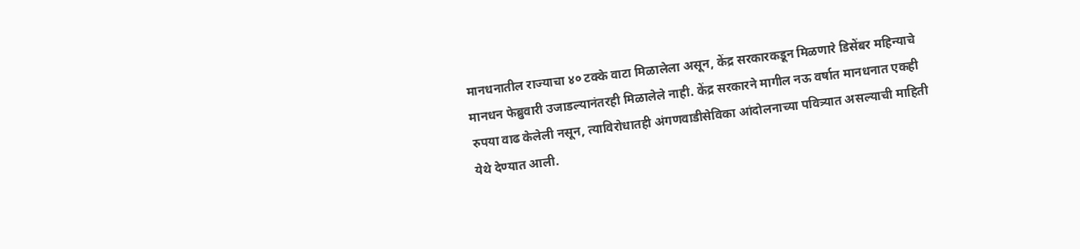मानधनातील राज्याचा ४० टक्के वाटा मिळालेला असून, केंद्र सरकारकडून मिळणारे डिसेंबर महिन्याचे मानधन फेब्रुवारी उजाडल्यानंतरही मिळालेले नाही. केंद्र सरकारने मागील नऊ वर्षात मानधनात एकही रुपया वाढ केलेली नसून, त्याविरोधातही अंगणवाडीसेविका आंदोलनाच्या पवित्र्यात असल्याची माहिती येथे देण्यात आली.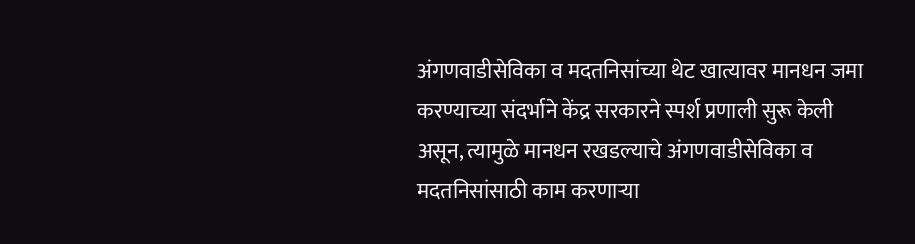अंगणवाडीसेविका व मदतनिसांच्या थेट खात्यावर मानधन जमा करण्याच्या संदर्भाने केंद्र सरकारने स्पर्श प्रणाली सुरू केली असून, त्यामुळे मानधन रखडल्याचे अंगणवाडीसेविका व मदतनिसांसाठी काम करणाऱ्या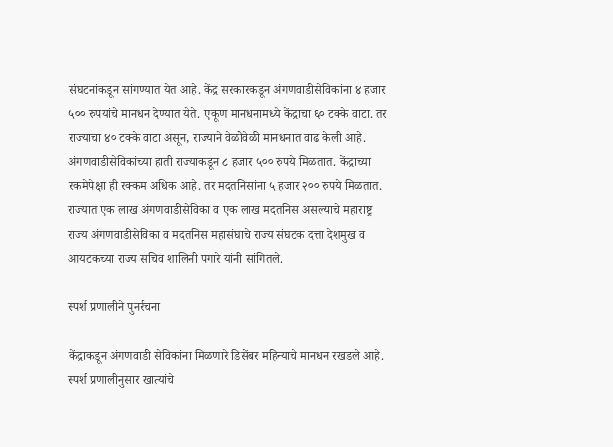संघटनांकडून सांगण्यात येत आहे. केंद्र सरकारकडून अंगणवाडीसेविकांना ४ हजार ५०० रुपयांचे मानधन देण्यात येते. एकूण मानधनामध्ये केंद्राचा ६० टक्के वाटा. तर राज्याचा ४० टक्के वाटा असून, राज्याने वेळोवेळी मानधनात वाढ केली आहे. अंगणवाडीसेविकांच्या हाती राज्याकडून ८ हजार ५०० रुपये मिळतात. केंद्राच्या रकमेपेक्षा ही रक्कम अधिक आहे. तर मदतनिसांना ५ हजार २०० रुपये मिळतात. राज्यात एक लाख अंगणवाडीसेविका व एक लाख मदतनिस असल्याचे महाराष्ट्र राज्य अंगणवाडीसेविका व मदतनिस महासंघाचे राज्य संघटक दत्ता देशमुख व आयटकच्या राज्य सचिव शालिनी पगारे यांनी सांगितले.

स्पर्श प्रणालीने पुनर्रचना

केंद्राकडून अंगणवाडी सेविकांना मिळणारे डिसेंबर महिन्याचे मानधन रखडले आहे. स्पर्श प्रणालीनुसार खात्यांचे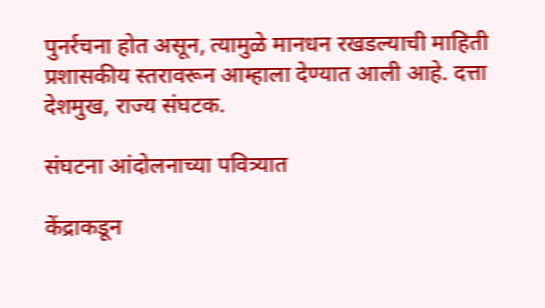पुनर्रचना होत असून, त्यामुळे मानधन रखडल्याची माहिती प्रशासकीय स्तरावरून आम्हाला देण्यात आली आहे. दत्ता देशमुख, राज्य संघटक.

संघटना आंदोलनाच्या पवित्र्यात

केंद्राकडून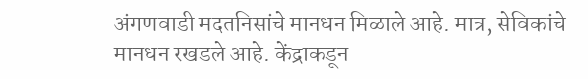अंगणवाडी मदतनिसांचे मानधन मिळाले आहे. मात्र, सेविकांचे मानधन रखडले आहे. केंद्राकडून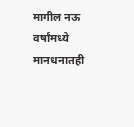मागील नऊ वर्षांमध्ये मानधनातही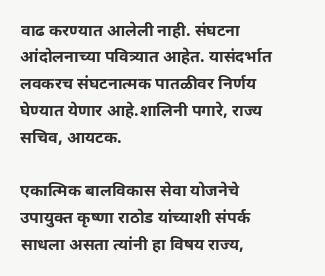वाढ करण्यात आलेली नाही. संघटना आंदोलनाच्या पवित्र्यात आहेत. यासंदर्भात लवकरच संघटनात्मक पातळीवर निर्णय घेण्यात येणार आहे.शालिनी पगारे, राज्य सचिव, आयटक.

एकात्मिक बालविकास सेवा योजनेचे उपायुक्त कृष्णा राठोड यांच्याशी संपर्क साधला असता त्यांनी हा विषय राज्य,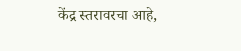केंद्र स्तरावरचा आहे,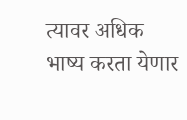त्यावर अधिक भाष्य करता येणार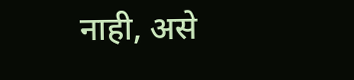नाही, असे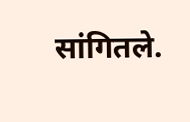सांगितले.